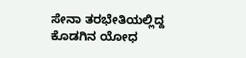ಸೇನಾ ತರಭೇತಿಯಲ್ಲಿದ್ದ ಕೊಡಗಿನ ಯೋಧ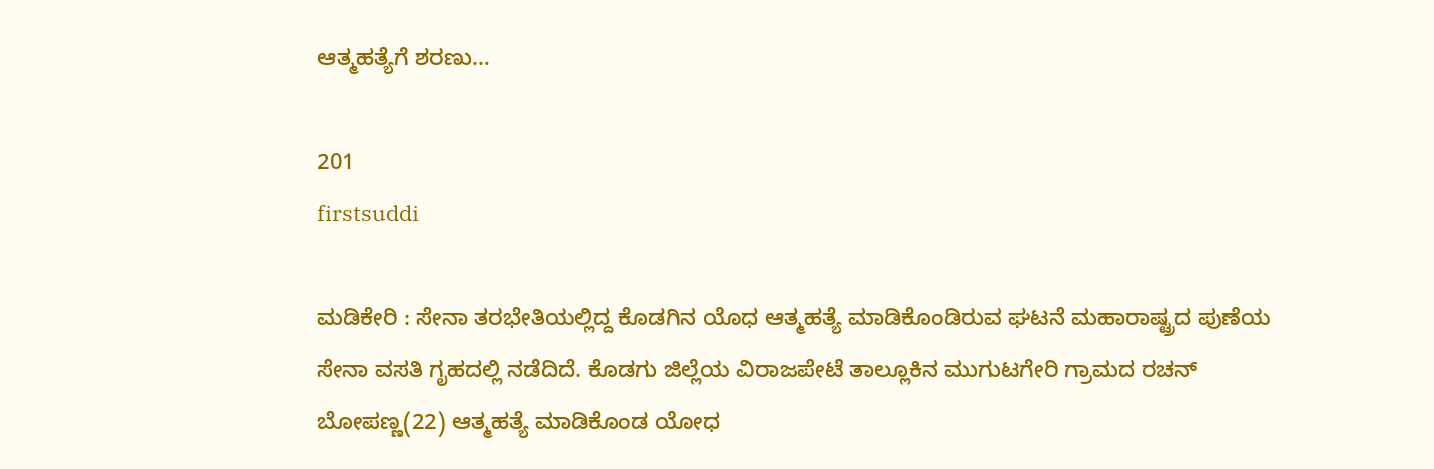ಆತ್ಮಹತ್ಯೆಗೆ ಶರಣು…

201
firstsuddi

ಮಡಿಕೇರಿ : ಸೇನಾ ತರಭೇತಿಯಲ್ಲಿದ್ದ ಕೊಡಗಿನ ಯೊಧ ಆತ್ಮಹತ್ಯೆ ಮಾಡಿಕೊಂಡಿರುವ ಘಟನೆ ಮಹಾರಾಷ್ಟ್ರದ ಪುಣೆಯ ಸೇನಾ ವಸತಿ ಗೃಹದಲ್ಲಿ ನಡೆದಿದೆ. ಕೊಡಗು ಜಿಲ್ಲೆಯ ವಿರಾಜಪೇಟೆ ತಾಲ್ಲೂಕಿನ ಮುಗುಟಗೇರಿ ಗ್ರಾಮದ ರಚನ್ ಬೋಪಣ್ಣ(22) ಆತ್ಮಹತ್ಯೆ ಮಾಡಿಕೊಂಡ ಯೋಧ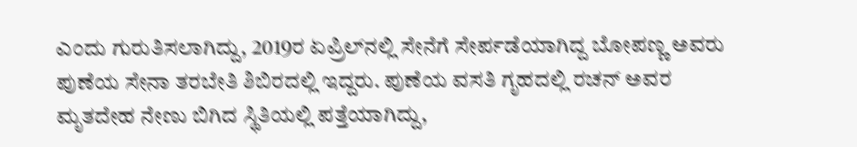ಎಂದು ಗುರುತಿಸಲಾಗಿದ್ದು, 2019ರ ಏಪ್ರಿಲ್‍ನಲ್ಲಿ ಸೇನೆಗೆ ಸೇರ್ಪಡೆಯಾಗಿದ್ದ ಬೋಪಣ್ಣ ಅವರು ಪುಣೆಯ ಸೇನಾ ತರಬೇತಿ ಶಿಬಿರದಲ್ಲಿ ಇದ್ದರು. ಪುಣೆಯ ವಸತಿ ಗೃಹದಲ್ಲಿ ರಚನ್ ಅವರ ಮೃತದೇಹ ನೇಣು ಬಿಗಿದ ಸ್ಥಿತಿಯಲ್ಲಿ ಪತ್ತೆಯಾಗಿದ್ದು,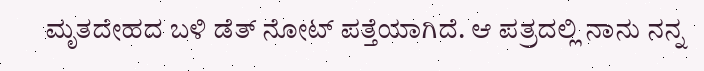ಮೃತದೇಹದ ಬಳಿ ಡೆತ್ ನೋಟ್ ಪತ್ತೆಯಾಗಿದೆ. ಆ ಪತ್ರದಲ್ಲಿ ನಾನು ನನ್ನ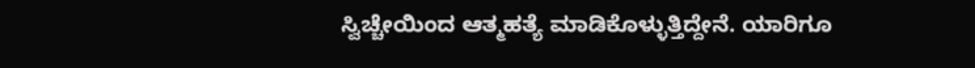ಸ್ವಿಚ್ಚೇಯಿಂದ ಆತ್ಮಹತ್ಯೆ ಮಾಡಿಕೊಳ್ಳುತ್ತಿದ್ದೇನೆ. ಯಾರಿಗೂ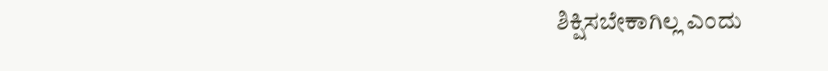ಶಿಕ್ಷಿಸಬೇಕಾಗಿಲ್ಲ ಎಂದು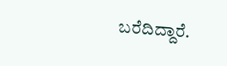ಬರೆದಿದ್ದಾರೆ.